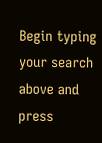Begin typing your search above and press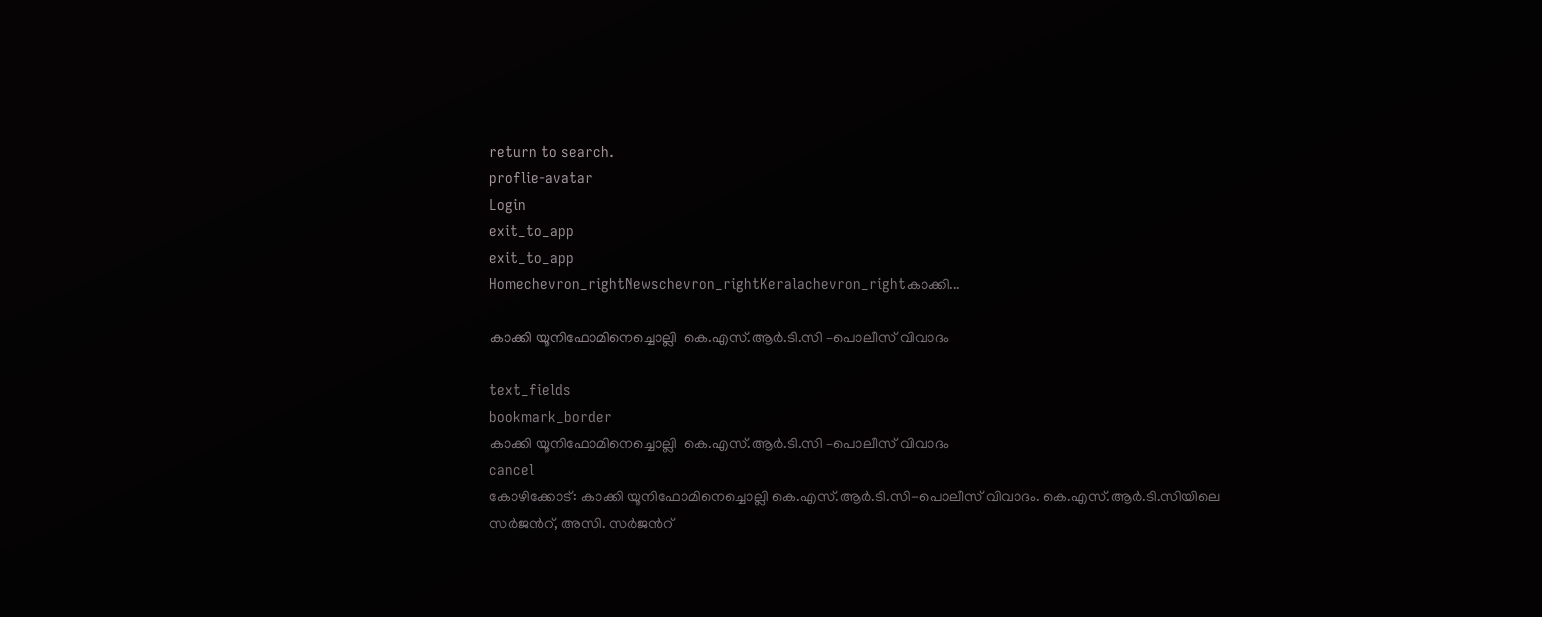return to search.
proflie-avatar
Login
exit_to_app
exit_to_app
Homechevron_rightNewschevron_rightKeralachevron_rightകാക്കി...

കാക്കി യൂനിഫോമിനെച്ചൊല്ലി  കെ.എസ്.ആര്‍.ടി.സി –പൊലീസ് വിവാദം

text_fields
bookmark_border
കാക്കി യൂനിഫോമിനെച്ചൊല്ലി  കെ.എസ്.ആര്‍.ടി.സി –പൊലീസ് വിവാദം
cancel
കോഴിക്കോട്: കാക്കി യൂനിഫോമിനെച്ചൊല്ലി കെ.എസ്.ആര്‍.ടി.സി-പൊലീസ് വിവാദം. കെ.എസ്.ആര്‍.ടി.സിയിലെ  സര്‍ജന്‍റ്, അസി. സര്‍ജന്‍റ്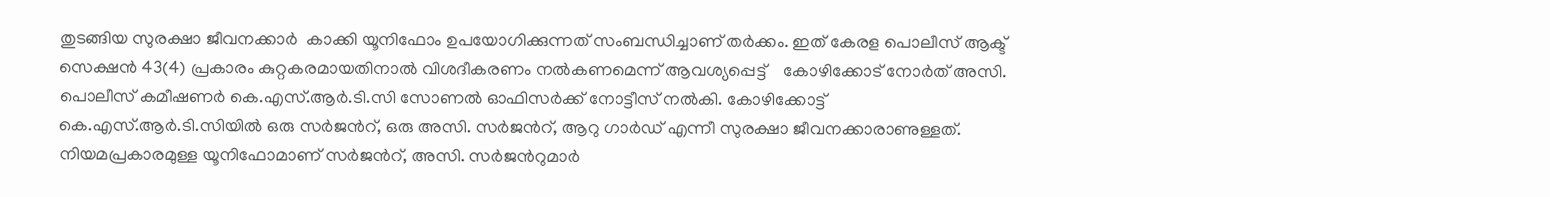തുടങ്ങിയ സുരക്ഷാ ജീവനക്കാര്‍  കാക്കി യൂനിഫോം ഉപയോഗിക്കുന്നത് സംബന്ധിച്ചാണ് തര്‍ക്കം. ഇത് കേരള പൊലീസ് ആക്ട് സെക്ഷന്‍ 43(4) പ്രകാരം കുറ്റകരമായതിനാല്‍ വിശദീകരണം നല്‍കണമെന്ന് ആവശ്യപ്പെട്ട്    കോഴിക്കോട് നോര്‍ത് അസി. പൊലീസ് കമീഷണര്‍ കെ.എസ്.ആര്‍.ടി.സി സോണല്‍ ഓഫിസര്‍ക്ക് നോട്ടീസ് നല്‍കി. കോഴിക്കോട്ട് കെ.എസ്.ആര്‍.ടി.സിയില്‍ ഒരു സര്‍ജന്‍റ്, ഒരു അസി. സര്‍ജന്‍റ്, ആറു ഗാര്‍ഡ് എന്നീ സുരക്ഷാ ജീവനക്കാരാണുള്ളത്.  നിയമപ്രകാരമുള്ള യൂനിഫോമാണ് സര്‍ജന്‍റ്, അസി. സര്‍ജന്‍റുമാര്‍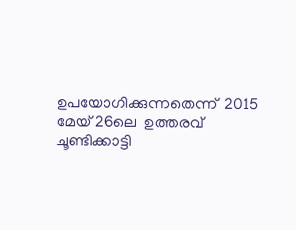ഉപയോഗിക്കുന്നതെന്ന്  2015 മേയ് 26ലെ  ഉത്തരവ് ചൂണ്ടിക്കാട്ടി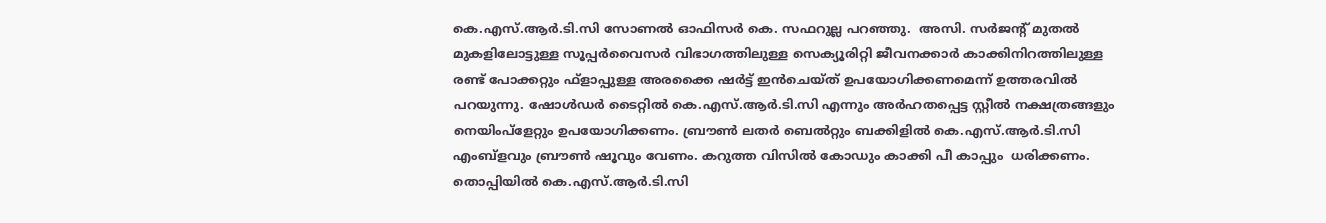കെ.എസ്.ആര്‍.ടി.സി സോണല്‍ ഓഫിസര്‍ കെ. സഫറുല്ല പറഞ്ഞു.  അസി. സര്‍ജന്‍റ് മുതല്‍ മുകളിലോട്ടുള്ള സൂപ്പര്‍വൈസര്‍ വിഭാഗത്തിലുള്ള സെക്യൂരിറ്റി ജീവനക്കാര്‍ കാക്കിനിറത്തിലുള്ള രണ്ട് പോക്കറ്റും ഫ്ളാപ്പുള്ള അരക്കൈ ഷര്‍ട്ട് ഇന്‍ചെയ്ത് ഉപയോഗിക്കണമെന്ന് ഉത്തരവില്‍ പറയുന്നു. ഷോള്‍ഡര്‍ ടൈറ്റില്‍ കെ.എസ്.ആര്‍.ടി.സി എന്നും അര്‍ഹതപ്പെട്ട സ്റ്റീല്‍ നക്ഷത്രങ്ങളും നെയിംപ്ളേറ്റും ഉപയോഗിക്കണം. ബ്രൗണ്‍ ലതര്‍ ബെല്‍റ്റും ബക്കിളില്‍ കെ.എസ്.ആര്‍.ടി.സി എംബ്ളവും ബ്രൗണ്‍ ഷൂവും വേണം. കറുത്ത വിസില്‍ കോഡും കാക്കി പീ കാപ്പും  ധരിക്കണം. തൊപ്പിയില്‍ കെ.എസ്.ആര്‍.ടി.സി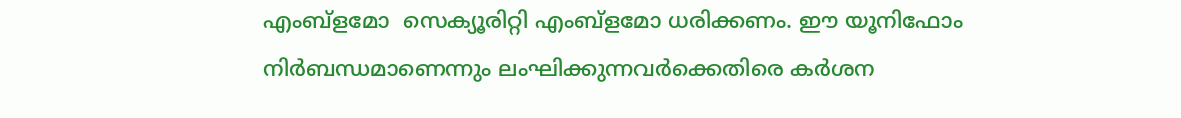എംബ്ളമോ  സെക്യൂരിറ്റി എംബ്ളമോ ധരിക്കണം. ഈ യൂനിഫോം നിര്‍ബന്ധമാണെന്നും ലംഘിക്കുന്നവര്‍ക്കെതിരെ കര്‍ശന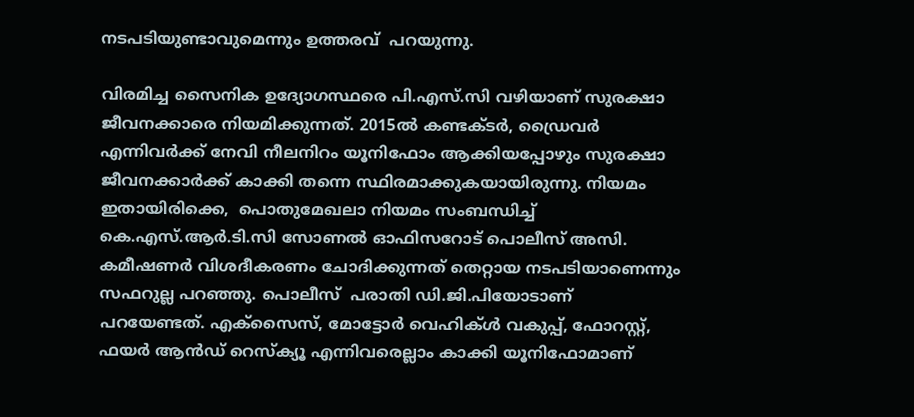നടപടിയുണ്ടാവുമെന്നും ഉത്തരവ്  പറയുന്നു.

വിരമിച്ച സൈനിക ഉദ്യോഗസ്ഥരെ പി.എസ്.സി വഴിയാണ് സുരക്ഷാ ജീവനക്കാരെ നിയമിക്കുന്നത്. 2015ല്‍ കണ്ടക്ടര്‍, ഡ്രൈവര്‍ എന്നിവര്‍ക്ക് നേവി നീലനിറം യൂനിഫോം ആക്കിയപ്പോഴും സുരക്ഷാ ജീവനക്കാര്‍ക്ക് കാക്കി തന്നെ സ്ഥിരമാക്കുകയായിരുന്നു. നിയമം ഇതായിരിക്കെ,  പൊതുമേഖലാ നിയമം സംബന്ധിച്ച് കെ.എസ്.ആര്‍.ടി.സി സോണല്‍ ഓഫിസറോട് പൊലീസ് അസി. കമീഷണര്‍ വിശദീകരണം ചോദിക്കുന്നത് തെറ്റായ നടപടിയാണെന്നും സഫറുല്ല പറഞ്ഞു. പൊലീസ്  പരാതി ഡി.ജി.പിയോടാണ് പറയേണ്ടത്. എക്സൈസ്, മോട്ടോര്‍ വെഹിക്ള്‍ വകുപ്പ്, ഫോറസ്റ്റ്, ഫയര്‍ ആന്‍ഡ് റെസ്ക്യൂ എന്നിവരെല്ലാം കാക്കി യൂനിഫോമാണ്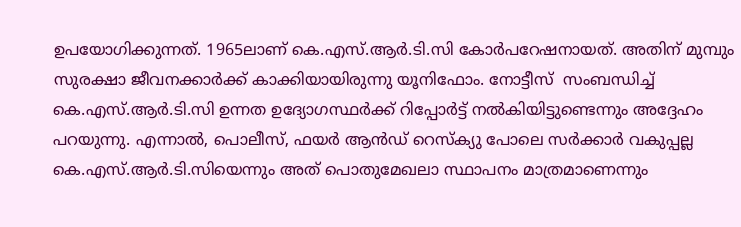ഉപയോഗിക്കുന്നത്. 1965ലാണ് കെ.എസ്.ആര്‍.ടി.സി കോര്‍പറേഷനായത്. അതിന് മുമ്പും സുരക്ഷാ ജീവനക്കാര്‍ക്ക് കാക്കിയായിരുന്നു യൂനിഫോം. നോട്ടീസ്  സംബന്ധിച്ച് കെ.എസ്.ആര്‍.ടി.സി ഉന്നത ഉദ്യോഗസ്ഥര്‍ക്ക് റിപ്പോര്‍ട്ട് നല്‍കിയിട്ടുണ്ടെന്നും അദ്ദേഹം പറയുന്നു. എന്നാല്‍, പൊലീസ്, ഫയര്‍ ആന്‍ഡ് റെസ്ക്യു പോലെ സര്‍ക്കാര്‍ വകുപ്പല്ല കെ.എസ്.ആര്‍.ടി.സിയെന്നും അത് പൊതുമേഖലാ സ്ഥാപനം മാത്രമാണെന്നും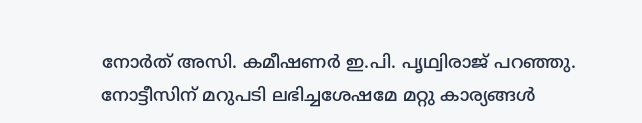നോര്‍ത് അസി. കമീഷണര്‍ ഇ.പി. പൃഥ്വിരാജ് പറഞ്ഞു. നോട്ടീസിന് മറുപടി ലഭിച്ചശേഷമേ മറ്റു കാര്യങ്ങള്‍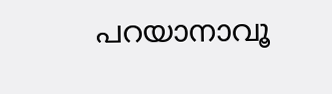പറയാനാവൂ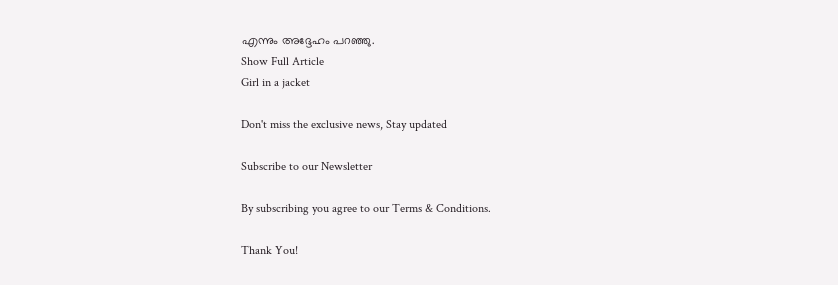എന്നും അദ്ദേഹം പറഞ്ഞു.
Show Full Article
Girl in a jacket

Don't miss the exclusive news, Stay updated

Subscribe to our Newsletter

By subscribing you agree to our Terms & Conditions.

Thank You!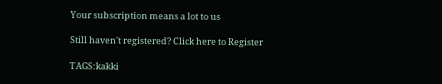Your subscription means a lot to us

Still haven't registered? Click here to Register

TAGS:kakki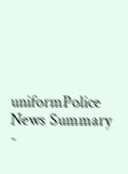uniformPolice
News Summary -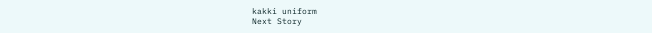kakki uniform
Next Story